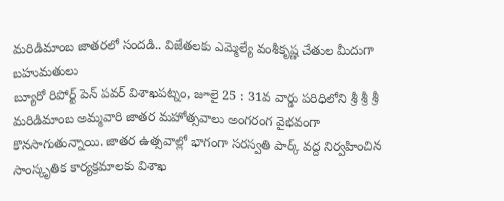మరిడిమాంబ జాతరలో సందడి.. విజేతలకు ఎమ్మెల్యే వంశీకృష్ణ చేతుల మీదుగా బహుమతులు
బ్యూరో రిపోర్ట్ పెన్ పవర్ విశాఖపట్నం, జూలై 25 : 31వ వార్డు పరిధిలోని శ్రీ శ్రీ శ్రీ మరిడిమాంబ అమ్మవారి జాతర మహోత్సవాలు అంగరంగ వైభవంగా కొనసాగుతున్నాయి. జాతర ఉత్సవాల్లో భాగంగా సరస్వతి పార్క్ వద్ద నిర్వహించిన సాంస్కృతిక కార్యక్రమాలకు విశాఖ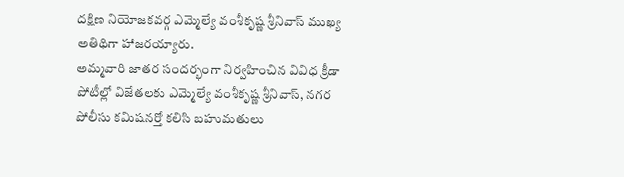దక్షిణ నియోజకవర్గ ఎమ్మెల్యే వంశీకృష్ణ శ్రీనివాస్ ముఖ్య అతిథిగా హాజరయ్యారు.
అమ్మవారి జాతర సందర్భంగా నిర్వహించిన వివిధ క్రీడా పోటీల్లో విజేతలకు ఎమ్మెల్యే వంశీకృష్ణ శ్రీనివాస్, నగర పోలీసు కమిషనర్తో కలిసి బహుమతులు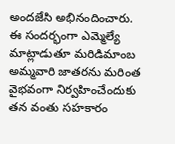అందజేసి అభినందించారు.
ఈ సందర్భంగా ఎమ్మెల్యే మాట్లాడుతూ మరిడిమాంబ అమ్మవారి జాతరను మరింత వైభవంగా నిర్వహించేందుకు తన వంతు సహకారం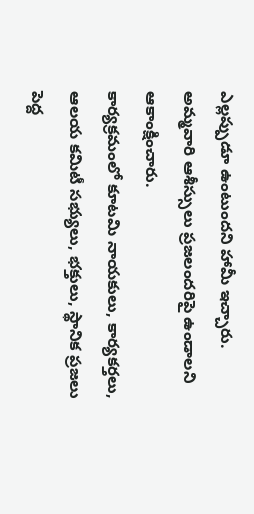ఎల్లప్పుడూ ఉంటుందని హామీ ఇచ్చారు. అమ్మవారి ఆశీస్సులు ప్రజలందరిపై ఉండాలని ఆకాంక్షించారు.
కార్యక్రమంలో కూటమి నాయకులు, కార్యకర్తలు, ఆలయ కమిటీ సభ్యులు, భక్తులు, స్థానిక ప్రజలు పెద్ద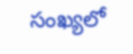సంఖ్యలో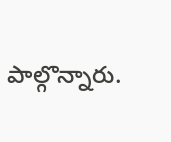పాల్గొన్నారు.